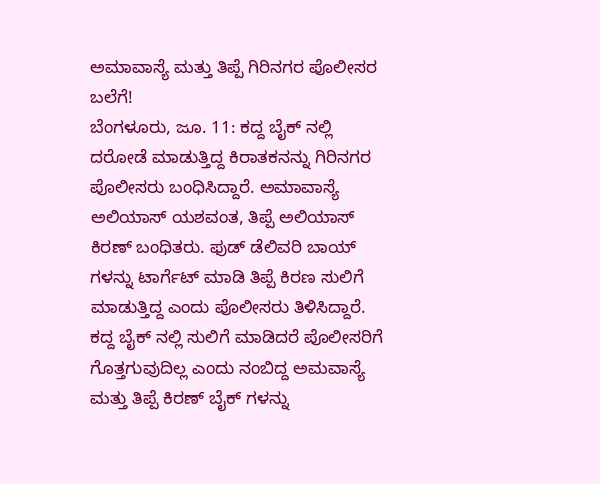ಅಮಾವಾಸ್ಯೆ ಮತ್ತು ತಿಪ್ಪೆ ಗಿರಿನಗರ ಪೊಲೀಸರ ಬಲೆಗೆ!
ಬೆಂಗಳೂರು, ಜೂ. 11: ಕದ್ದ ಬೈಕ್ ನಲ್ಲಿ ದರೋಡೆ ಮಾಡುತ್ತಿದ್ದ ಕಿರಾತಕನನ್ನು ಗಿರಿನಗರ ಪೊಲೀಸರು ಬಂಧಿಸಿದ್ದಾರೆ. ಅಮಾವಾಸ್ಯೆ ಅಲಿಯಾಸ್ ಯಶವಂತ, ತಿಪ್ಪೆ ಅಲಿಯಾಸ್ ಕಿರಣ್ ಬಂಧಿತರು. ಫುಡ್ ಡೆಲಿವರಿ ಬಾಯ್ ಗಳನ್ನು ಟಾರ್ಗೆಟ್ ಮಾಡಿ ತಿಪ್ಪೆ ಕಿರಣ ಸುಲಿಗೆ ಮಾಡುತ್ತಿದ್ದ ಎಂದು ಪೊಲೀಸರು ತಿಳಿಸಿದ್ದಾರೆ.
ಕದ್ದ ಬೈಕ್ ನಲ್ಲಿ ಸುಲಿಗೆ ಮಾಡಿದರೆ ಪೊಲೀಸರಿಗೆ ಗೊತ್ತಗುವುದಿಲ್ಲ ಎಂದು ನಂಬಿದ್ದ ಅಮವಾಸ್ಯೆ ಮತ್ತು ತಿಪ್ಪೆ ಕಿರಣ್ ಬೈಕ್ ಗಳನ್ನು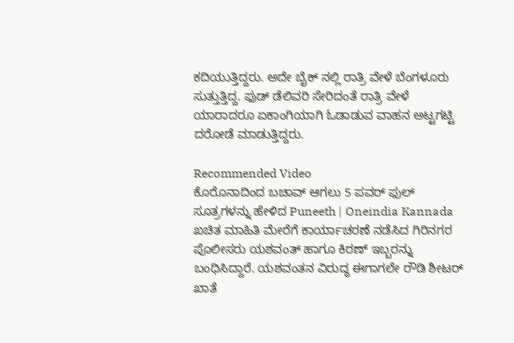ಕದಿಯುತ್ತಿದ್ದರು. ಅದೇ ಬೈಕ್ ನಲ್ಲಿ ರಾತ್ರಿ ವೇಳೆ ಬೆಂಗಳೂರು ಸುತ್ತುತ್ತಿದ್ದ. ಫುಡ್ ಡೆಲಿವರಿ ಸೇರಿದಂತೆ ರಾತ್ರಿ ವೇಳೆ ಯಾರಾದರೂ ಏಕಾಂಗಿಯಾಗಿ ಓಡಾಡುವ ವಾಹನ ಅಟ್ಟಗಟ್ಟಿ ದರೋಡೆ ಮಾಡುತ್ತಿದ್ದರು.

Recommended Video
ಕೊರೊನಾದಿಂದ ಬಚಾವ್ ಆಗಲು 5 ಪವರ್ ಫುಲ್ ಸೂತ್ರಗಳನ್ನು ಹೇಳಿದ Puneeth | Oneindia Kannada
ಖಚಿತ ಮಾಹಿತಿ ಮೇರೆಗೆ ಕಾರ್ಯಾಚರಣೆ ನಡೆಸಿದ ಗಿರಿನಗರ ಪೊಲೀಸರು ಯಶವಂತ್ ಹಾಗೂ ಕಿರಣ್ ಇಬ್ಬರನ್ನು ಬಂಧಿಸಿದ್ದಾರೆ. ಯಶವಂತನ ವಿರುದ್ಧ ಈಗಾಗಲೇ ರೌಡಿ ಶೀಟರ್ ಖಾತೆ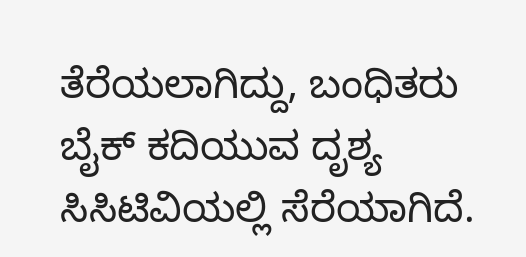ತೆರೆಯಲಾಗಿದ್ದು, ಬಂಧಿತರು ಬೈಕ್ ಕದಿಯುವ ದೃಶ್ಯ ಸಿಸಿಟಿವಿಯಲ್ಲಿ ಸೆರೆಯಾಗಿದೆ.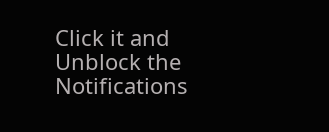Click it and Unblock the Notifications